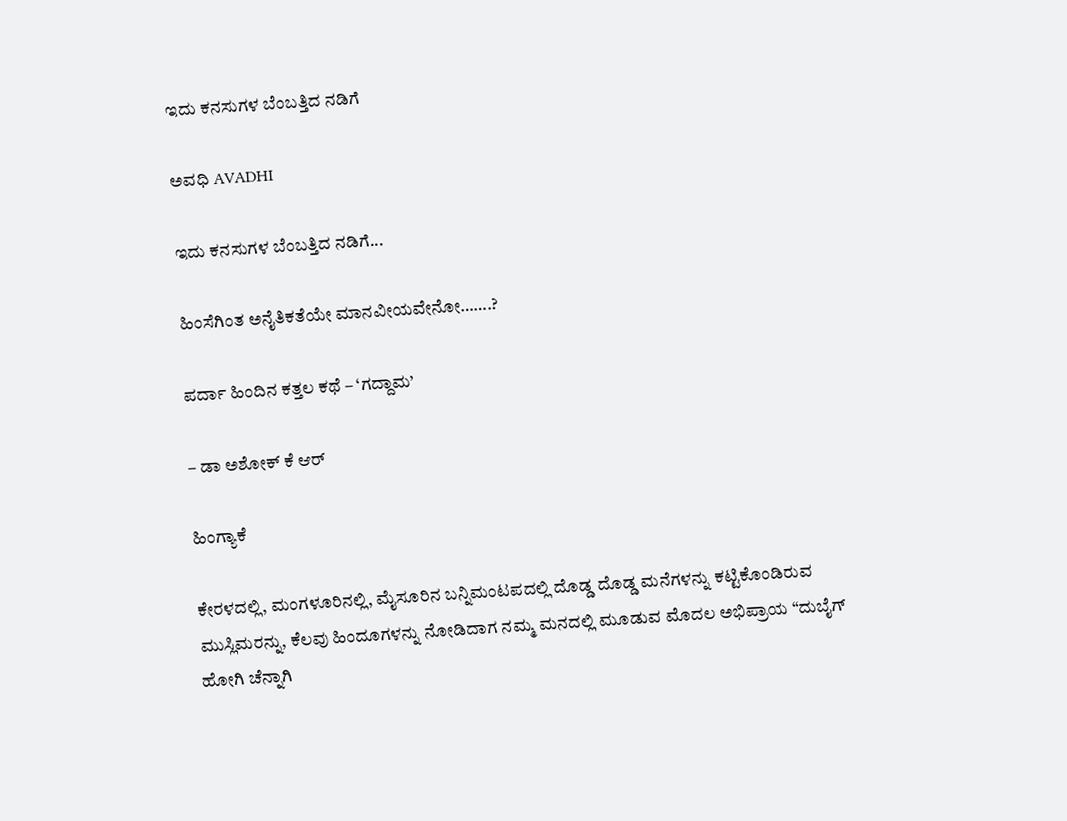ಇದು ಕನಸುಗಳ ಬೆಂಬತ್ತಿದ ನಡಿಗೆ‍

ಅವಧಿ AVADHI

ಇದು ಕನಸುಗಳ ಬೆಂಬತ್ತಿದ ನಡಿಗೆ...

ಹಿಂಸೆಗಿಂತ ಅನೈತಿಕತೆಯೇ ಮಾನವೀಯವೇನೋ…….?

ಪರ್ದಾ ಹಿಂದಿನ ಕತ್ತಲ ಕಥೆ – ‘ಗದ್ದಾಮ’

– ಡಾ ಅಶೋಕ್ ಕೆ ಆರ್

ಹಿಂಗ್ಯಾಕೆ

ಕೇರಳದಲ್ಲಿ, ಮಂಗಳೂರಿನಲ್ಲಿ, ಮೈಸೂರಿನ ಬನ್ನಿಮಂಟಪದಲ್ಲಿ ದೊಡ್ಡ ದೊಡ್ಡ ಮನೆಗಳನ್ನು ಕಟ್ಟಿಕೊಂಡಿರುವ ಮುಸ್ಲಿಮರನ್ನು, ಕೆಲವು ಹಿಂದೂಗಳನ್ನು ನೋಡಿದಾಗ ನಮ್ಮ ಮನದಲ್ಲಿ ಮೂಡುವ ಮೊದಲ ಅಭಿಪ್ರಾಯ “ದುಬೈಗ್ ಹೋಗಿ ಚೆನ್ನಾಗಿ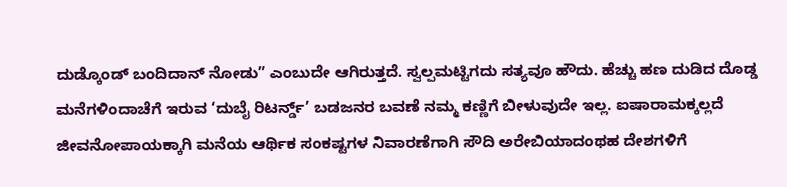ದುಡ್ಕೊಂಡ್ ಬಂದಿದಾನ್ ನೋಡು” ಎಂಬುದೇ ಆಗಿರುತ್ತದೆ. ಸ್ವಲ್ಪಮಟ್ಟಿಗದು ಸತ್ಯವೂ ಹೌದು. ಹೆಚ್ಚು ಹಣ ದುಡಿದ ದೊಡ್ಡ ಮನೆಗಳಿಂದಾಚೆಗೆ ಇರುವ ‘ದುಬೈ ರಿಟರ್ನ್ಡ್’ ಬಡಜನರ ಬವಣೆ ನಮ್ಮ ಕಣ್ಣಿಗೆ ಬೀಳುವುದೇ ಇಲ್ಲ. ಐಷಾರಾಮಕ್ಕಲ್ಲದೆ ಜೀವನೋಪಾಯಕ್ಕಾಗಿ ಮನೆಯ ಆರ್ಥಿಕ ಸಂಕಷ್ಟಗಳ ನಿವಾರಣೆಗಾಗಿ ಸೌದಿ ಅರೇಬಿಯಾದಂಥಹ ದೇಶಗಳಿಗೆ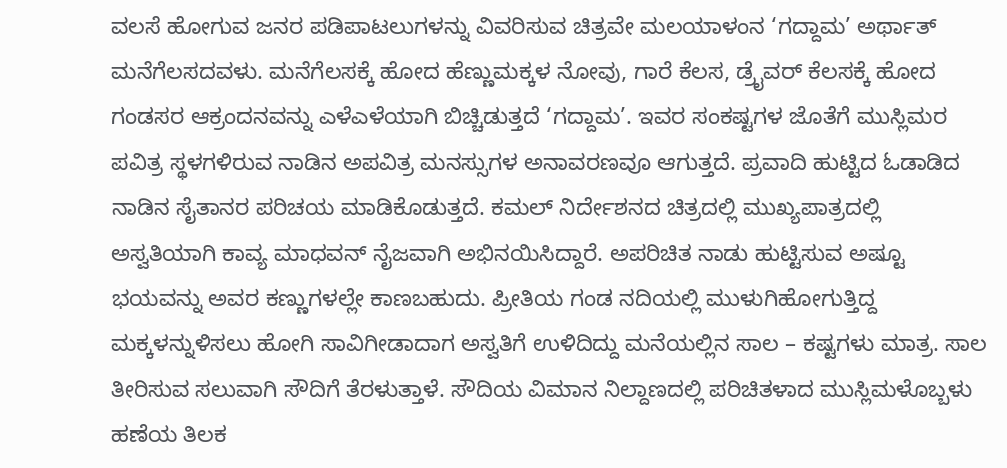ವಲಸೆ ಹೋಗುವ ಜನರ ಪಡಿಪಾಟಲುಗಳನ್ನು ವಿವರಿಸುವ ಚಿತ್ರವೇ ಮಲಯಾಳಂನ ‘ಗದ್ದಾಮ’ ಅರ್ಥಾತ್ ಮನೆಗೆಲಸದವಳು. ಮನೆಗೆಲಸಕ್ಕೆ ಹೋದ ಹೆಣ್ಣುಮಕ್ಕಳ ನೋವು, ಗಾರೆ ಕೆಲಸ, ಡ್ರೈವರ್ ಕೆಲಸಕ್ಕೆ ಹೋದ ಗಂಡಸರ ಆಕ್ರಂದನವನ್ನು ಎಳೆಎಳೆಯಾಗಿ ಬಿಚ್ಚಿಡುತ್ತದೆ ‘ಗದ್ದಾಮ’. ಇವರ ಸಂಕಷ್ಟಗಳ ಜೊತೆಗೆ ಮುಸ್ಲಿಮರ ಪವಿತ್ರ ಸ್ಥಳಗಳಿರುವ ನಾಡಿನ ಅಪವಿತ್ರ ಮನಸ್ಸುಗಳ ಅನಾವರಣವೂ ಆಗುತ್ತದೆ. ಪ್ರವಾದಿ ಹುಟ್ಟಿದ ಓಡಾಡಿದ ನಾಡಿನ ಸೈತಾನರ ಪರಿಚಯ ಮಾಡಿಕೊಡುತ್ತದೆ. ಕಮಲ್ ನಿರ್ದೇಶನದ ಚಿತ್ರದಲ್ಲಿ ಮುಖ್ಯಪಾತ್ರದಲ್ಲಿ ಅಸ್ವತಿಯಾಗಿ ಕಾವ್ಯ ಮಾಧವನ್ ನೈಜವಾಗಿ ಅಭಿನಯಿಸಿದ್ದಾರೆ. ಅಪರಿಚಿತ ನಾಡು ಹುಟ್ಟಿಸುವ ಅಷ್ಟೂ ಭಯವನ್ನು ಅವರ ಕಣ್ಣುಗಳಲ್ಲೇ ಕಾಣಬಹುದು. ಪ್ರೀತಿಯ ಗಂಡ ನದಿಯಲ್ಲಿ ಮುಳುಗಿಹೋಗುತ್ತಿದ್ದ ಮಕ್ಕಳನ್ನುಳಿಸಲು ಹೋಗಿ ಸಾವಿಗೀಡಾದಾಗ ಅಸ್ವತಿಗೆ ಉಳಿದಿದ್ದು ಮನೆಯಲ್ಲಿನ ಸಾಲ – ಕಷ್ಟಗಳು ಮಾತ್ರ. ಸಾಲ ತೀರಿಸುವ ಸಲುವಾಗಿ ಸೌದಿಗೆ ತೆರಳುತ್ತಾಳೆ. ಸೌದಿಯ ವಿಮಾನ ನಿಲ್ದಾಣದಲ್ಲಿ ಪರಿಚಿತಳಾದ ಮುಸ್ಲಿಮಳೊಬ್ಬಳು ಹಣೆಯ ತಿಲಕ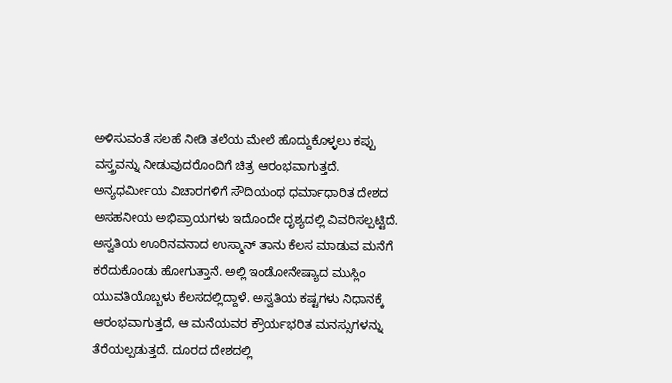ಅಳಿಸುವಂತೆ ಸಲಹೆ ನೀಡಿ ತಲೆಯ ಮೇಲೆ ಹೊದ್ದುಕೊಳ್ಳಲು ಕಪ್ಪು ವಸ್ತ್ರವನ್ನು ನೀಡುವುದರೊಂದಿಗೆ ಚಿತ್ರ ಆರಂಭವಾಗುತ್ತದೆ. ಅನ್ಯಧರ್ಮೀಯ ವಿಚಾರಗಳಿಗೆ ಸೌದಿಯಂಥ ಧರ್ಮಾಧಾರಿತ ದೇಶದ ಅಸಹನೀಯ ಅಭಿಪ್ರಾಯಗಳು ಇದೊಂದೇ ದೃಶ್ಯದಲ್ಲಿ ವಿವರಿಸಲ್ಪಟ್ಟಿದೆ. ಅಸ್ವತಿಯ ಊರಿನವನಾದ ಉಸ್ಮಾನ್ ತಾನು ಕೆಲಸ ಮಾಡುವ ಮನೆಗೆ ಕರೆದುಕೊಂಡು ಹೋಗುತ್ತಾನೆ. ಅಲ್ಲಿ ಇಂಡೋನೇಷ್ಯಾದ ಮುಸ್ಲಿಂ ಯುವತಿಯೊಬ್ಬಳು ಕೆಲಸದಲ್ಲಿದ್ದಾಳೆ. ಅಸ್ವತಿಯ ಕಷ್ಟಗಳು ನಿಧಾನಕ್ಕೆ ಆರಂಭವಾಗುತ್ತದೆ, ಆ ಮನೆಯವರ ಕ್ರೌರ್ಯಭರಿತ ಮನಸ್ಸುಗಳನ್ನು ತೆರೆಯಲ್ಪಡುತ್ತದೆ. ದೂರದ ದೇಶದಲ್ಲಿ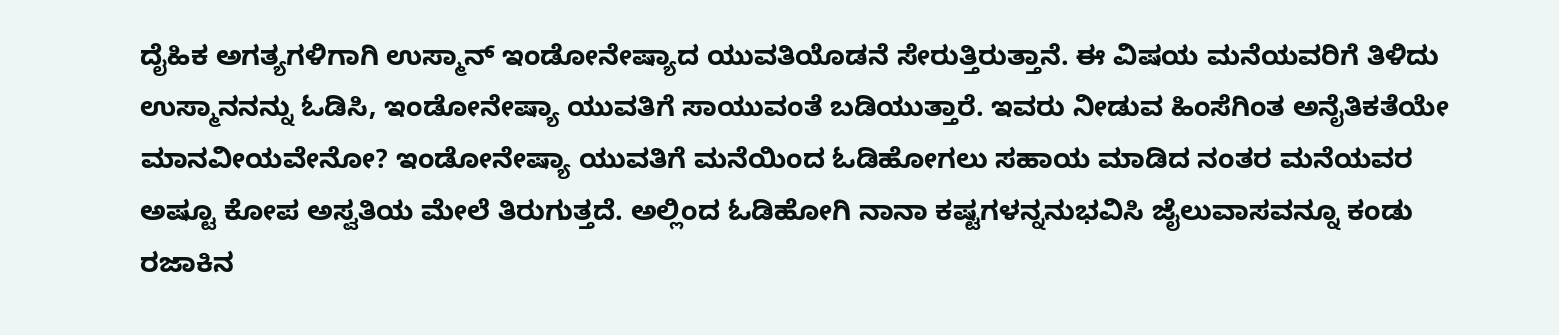ದೈಹಿಕ ಅಗತ್ಯಗಳಿಗಾಗಿ ಉಸ್ಮಾನ್ ಇಂಡೋನೇಷ್ಯಾದ ಯುವತಿಯೊಡನೆ ಸೇರುತ್ತಿರುತ್ತಾನೆ. ಈ ವಿಷಯ ಮನೆಯವರಿಗೆ ತಿಳಿದು ಉಸ್ಮಾನನನ್ನು ಓಡಿಸಿ, ಇಂಡೋನೇಷ್ಯಾ ಯುವತಿಗೆ ಸಾಯುವಂತೆ ಬಡಿಯುತ್ತಾರೆ. ಇವರು ನೀಡುವ ಹಿಂಸೆಗಿಂತ ಅನೈತಿಕತೆಯೇ ಮಾನವೀಯವೇನೋ? ಇಂಡೋನೇಷ್ಯಾ ಯುವತಿಗೆ ಮನೆಯಿಂದ ಓಡಿಹೋಗಲು ಸಹಾಯ ಮಾಡಿದ ನಂತರ ಮನೆಯವರ ಅಷ್ಟೂ ಕೋಪ ಅಸ್ವತಿಯ ಮೇಲೆ ತಿರುಗುತ್ತದೆ. ಅಲ್ಲಿಂದ ಓಡಿಹೋಗಿ ನಾನಾ ಕಷ್ಟಗಳನ್ನನುಭವಿಸಿ ಜೈಲುವಾಸವನ್ನೂ ಕಂಡು ರಜಾಕಿನ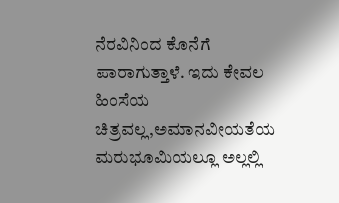ನೆರವಿನಿಂದ ಕೊನೆಗೆ ಪಾರಾಗುತ್ತಾಳೆ. ಇದು ಕೇವಲ ಹಿಂಸೆಯ ಚಿತ್ರವಲ್ಲ,ಅಮಾನವೀಯತೆಯ ಮರುಭೂಮಿಯಲ್ಲೂ ಅಲ್ಲಲ್ಲಿ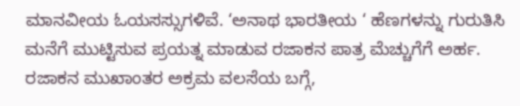ಮಾನವೀಯ ಓಯಸಸ್ಸುಗಳಿವೆ. ‘ಅನಾಥ ಭಾರತೀಯ ‘ ಹೆಣಗಳನ್ನು ಗುರುತಿಸಿ ಮನೆಗೆ ಮುಟ್ಟಿಸುವ ಪ್ರಯತ್ನ ಮಾಡುವ ರಜಾಕನ ಪಾತ್ರ ಮೆಚ್ಚುಗೆಗೆ ಅರ್ಹ. ರಜಾಕನ ಮುಖಾಂತರ ಅಕ್ರಮ ವಲಸೆಯ ಬಗ್ಗೆ,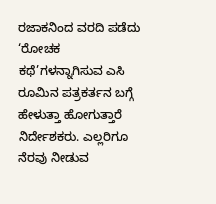ರಜಾಕನಿಂದ ವರದಿ ಪಡೆದು ‘ರೋಚಕ ಕಥೆ’ಗಳನ್ನಾಗಿಸುವ ಎಸಿ ರೂಮಿನ ಪತ್ರಕರ್ತನ ಬಗ್ಗೆ ಹೇಳುತ್ತಾ ಹೋಗುತ್ತಾರೆ ನಿರ್ದೇಶಕರು. ಎಲ್ಲರಿಗೂ ನೆರವು ನೀಡುವ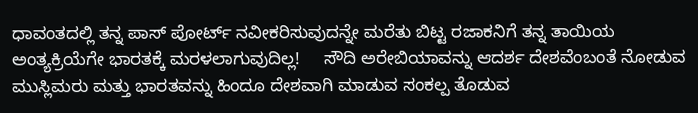ಧಾವಂತದಲ್ಲಿ ತನ್ನ ಪಾಸ್ ಪೋರ್ಟ್ ನವೀಕರಿಸುವುದನ್ನೇ ಮರೆತು ಬಿಟ್ಟ ರಜಾಕನಿಗೆ ತನ್ನ ತಾಯಿಯ ಅಂತ್ಯಕ್ರಿಯೆಗೇ ಭಾರತಕ್ಕೆ ಮರಳಲಾಗುವುದಿಲ್ಲ!     ಸೌದಿ ಅರೇಬಿಯಾವನ್ನು ಆದರ್ಶ ದೇಶವೆಂಬಂತೆ ನೋಡುವ ಮುಸ್ಲಿಮರು ಮತ್ತು ಭಾರತವನ್ನು ಹಿಂದೂ ದೇಶವಾಗಿ ಮಾಡುವ ಸಂಕಲ್ಪ ತೊಡುವ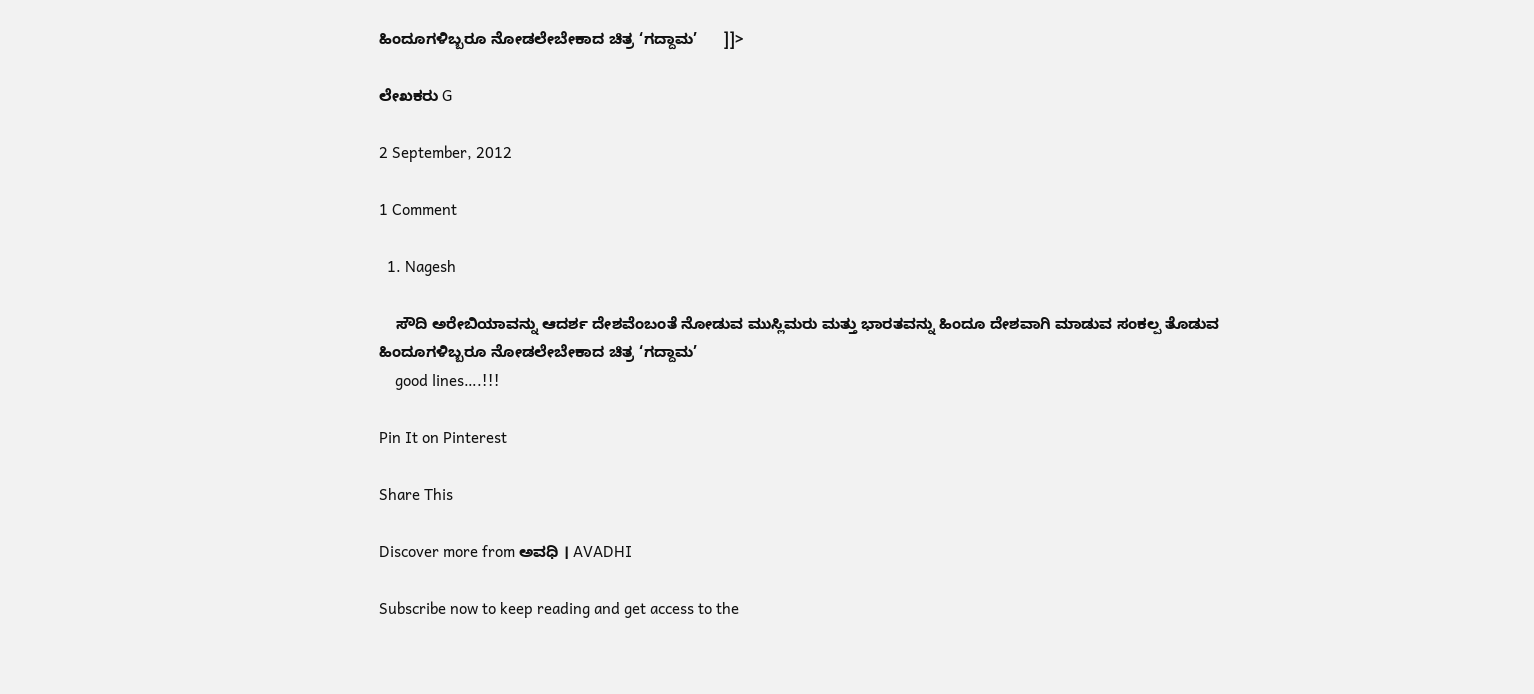ಹಿಂದೂಗಳಿಬ್ಬರೂ ನೋಡಲೇಬೇಕಾದ ಚಿತ್ರ ‘ಗದ್ದಾಮ’      ]]>

ಲೇಖಕರು G

2 September, 2012

1 Comment

  1. Nagesh

    ಸೌದಿ ಅರೇಬಿಯಾವನ್ನು ಆದರ್ಶ ದೇಶವೆಂಬಂತೆ ನೋಡುವ ಮುಸ್ಲಿಮರು ಮತ್ತು ಭಾರತವನ್ನು ಹಿಂದೂ ದೇಶವಾಗಿ ಮಾಡುವ ಸಂಕಲ್ಪ ತೊಡುವ ಹಿಂದೂಗಳಿಬ್ಬರೂ ನೋಡಲೇಬೇಕಾದ ಚಿತ್ರ ‘ಗದ್ದಾಮ’
    good lines….!!!

Pin It on Pinterest

Share This

Discover more from ಅವಧಿ । AVADHI

Subscribe now to keep reading and get access to the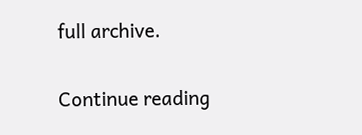full archive.

Continue reading